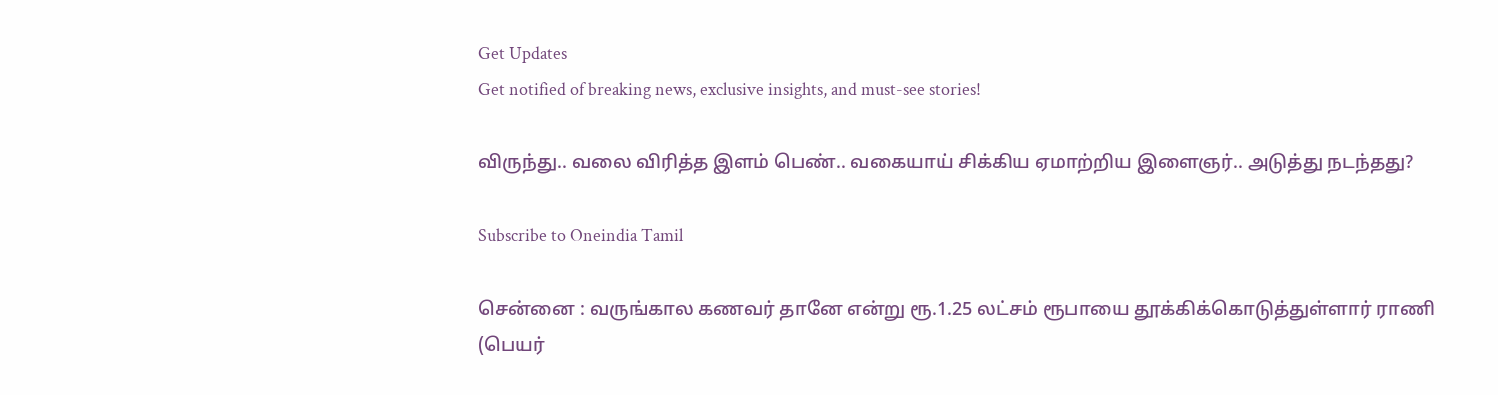Get Updates
Get notified of breaking news, exclusive insights, and must-see stories!

விருந்து.. வலை விரித்த இளம் பெண்.. வகையாய் சிக்கிய ஏமாற்றிய இளைஞர்.. அடுத்து நடந்தது?

Subscribe to Oneindia Tamil

சென்னை : வருங்கால கணவர் தானே என்று ரூ.1.25 லட்சம் ரூபாயை தூக்கிக்கொடுத்துள்ளார் ராணி (பெயர்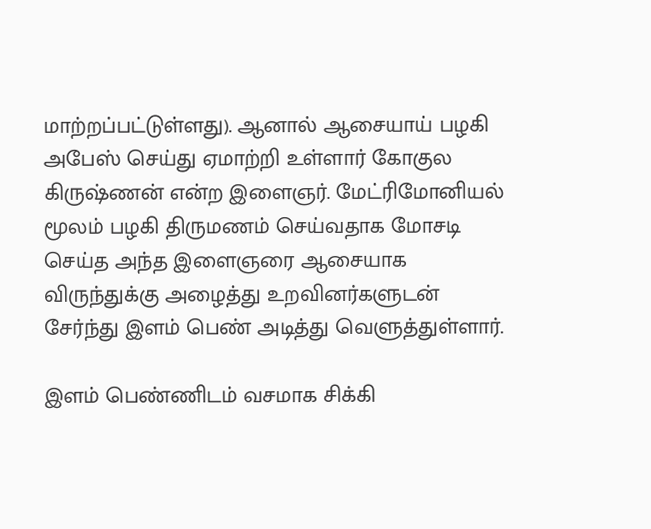மாற்றப்பட்டுள்ளது). ஆனால் ஆசையாய் பழகி அபேஸ் செய்து ஏமாற்றி உள்ளார் கோகுல கிருஷ்ணன் என்ற இளைஞர். மேட்ரிமோனியல் மூலம் பழகி திருமணம் செய்வதாக மோசடி செய்த அந்த இளைஞரை ஆசையாக விருந்துக்கு அழைத்து உறவினர்களுடன் சேர்ந்து இளம் பெண் அடித்து வெளுத்துள்ளார்.

இளம் பெண்ணிடம் வசமாக சிக்கி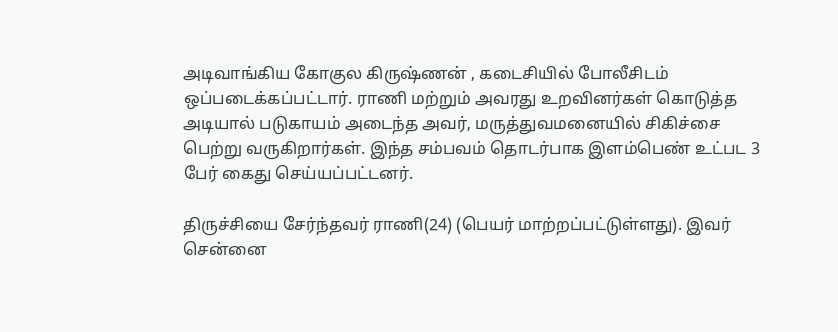அடிவாங்கிய கோகுல கிருஷ்ணன் , கடைசியில் போலீசிடம் ஒப்படைக்கப்பட்டார். ராணி மற்றும் அவரது உறவினர்கள் கொடுத்த அடியால் படுகாயம் அடைந்த அவர், மருத்துவமனையில் சிகிச்சை பெற்று வருகிறார்கள். இந்த சம்பவம் தொடர்பாக இளம்பெண் உட்பட 3 பேர் கைது செய்யப்பட்டனர்.

திருச்சியை சேர்ந்தவர் ராணி(24) (பெயர் மாற்றப்பட்டுள்ளது). இவர் சென்னை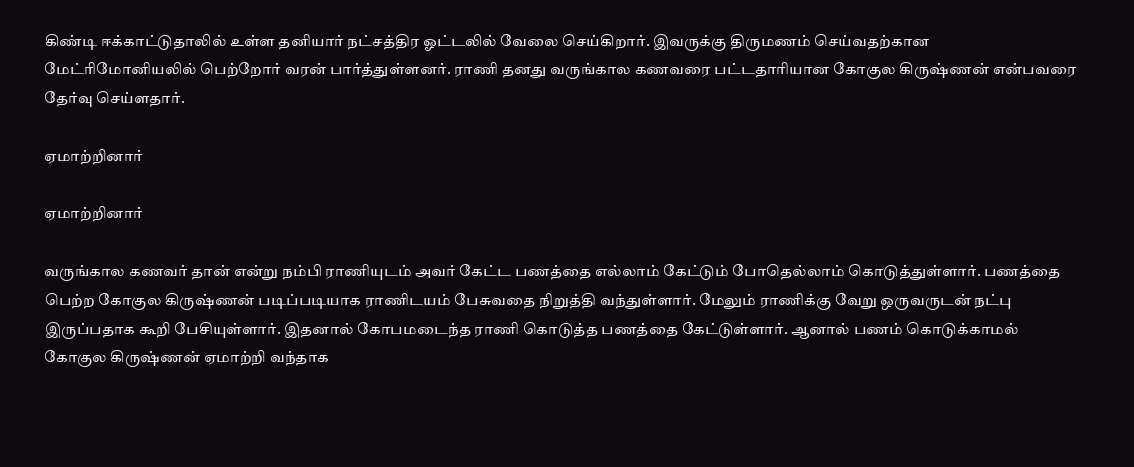கிண்டி ஈக்காட்டுதாலில் உள்ள தனியார் நட்சத்திர ஓட்டலில் வேலை செய்கிறார். இவருக்கு திருமணம் செய்வதற்கான மேட்ரிமோனியலில் பெற்றோர் வரன் பார்த்துள்ளனர். ராணி தனது வருங்கால கணவரை பட்டதாரியான கோகுல கிருஷ்ணன் என்பவரை தேர்வு செய்ளதார்.

ஏமாற்றினார்

ஏமாற்றினார்

வருங்கால கணவர் தான் என்று நம்பி ராணியுடம் அவர் கேட்ட பணத்தை எல்லாம் கேட்டும் போதெல்லாம் கொடுத்துள்ளார். பணத்தை பெற்ற கோகுல கிருஷ்ணன் படிப்படியாக ராணிடயம் பேசுவதை நிறுத்தி வந்துள்ளார். மேலும் ராணிக்கு வேறு ஒருவருடன் நட்பு இருப்பதாக கூறி பேசியுள்ளார். இதனால் கோபமடைந்த ராணி கொடுத்த பணத்தை கேட்டுள்ளார். ஆனால் பணம் கொடுக்காமல் கோகுல கிருஷ்ணன் ஏமாற்றி வந்தாக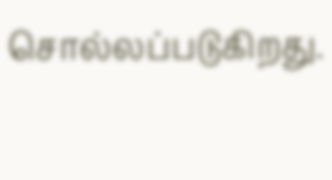சொல்லப்படுகிறது.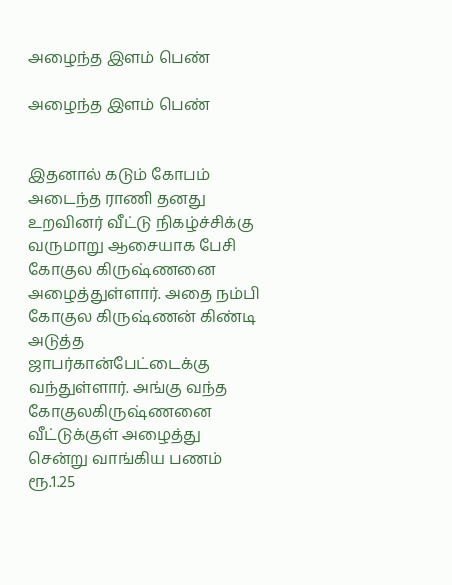அழைந்த இளம் பெண்

அழைந்த இளம் பெண்


இதனால் கடும் கோபம் அடைந்த ராணி தனது உறவினர் வீட்டு நிகழ்ச்சிக்கு வருமாறு ஆசையாக பேசி கோகுல கிருஷ்ணனை அழைத்துள்ளார். அதை நம்பி கோகுல கிருஷ்ணன் கிண்டி அடுத்த ஜாபர்கான்பேட்டைக்கு வந்துள்ளார். அங்கு வந்த கோகுலகிருஷ்ணனை வீட்டுக்குள் அழைத்து சென்று வாங்கிய பணம் ரூ.1.25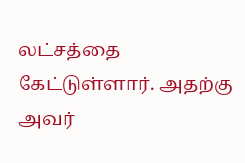லட்சத்தை கேட்டுள்ளார். அதற்கு அவர்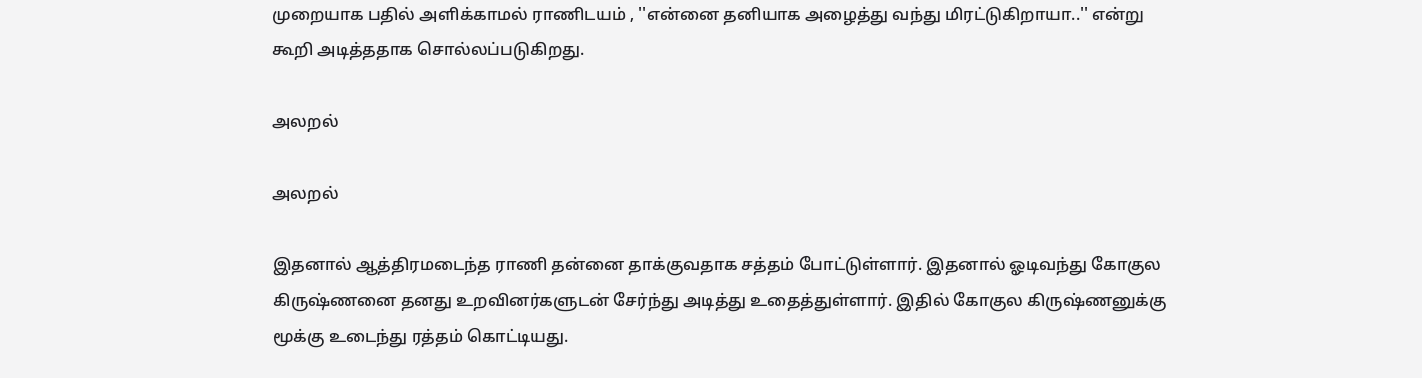முறையாக பதில் அளிக்காமல் ராணிடயம் , ''என்னை தனியாக அழைத்து வந்து மிரட்டுகிறாயா..'' என்று கூறி அடித்ததாக சொல்லப்படுகிறது.

அலறல்

அலறல்

இதனால் ஆத்திரமடைந்த ராணி தன்னை தாக்குவதாக சத்தம் போட்டுள்ளார். இதனால் ஓடிவந்து கோகுல கிருஷ்ணனை தனது உறவினர்களுடன் சேர்ந்து அடித்து உதைத்துள்ளார். இதில் கோகுல கிருஷ்ணனுக்கு மூக்கு உடைந்து ரத்தம் கொட்டியது.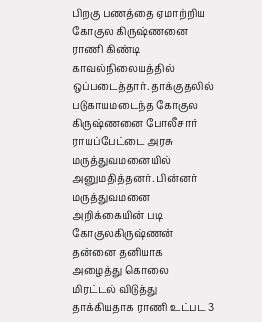பிறகு பணத்தை ஏமாற்றிய கோகுல கிருஷ்ணனை ராணி கிண்டி காவல்நிலையத்தில் ஒப்படைத்தார். தாக்குதலில் படுகாயமடைந்த கோகுல கிருஷ்ணனை போலீசார் ராயப்பேட்டை அரசு மருத்துவமனையில் அனுமதித்தனர். பின்னர் மருத்துவமனை அறிக்கையின் படி கோகுலகிருஷ்ணன் தன்னை தனியாக அழைத்து கொலை மிரட்டல் விடுத்து தாக்கியதாக ராணி உட்பட 3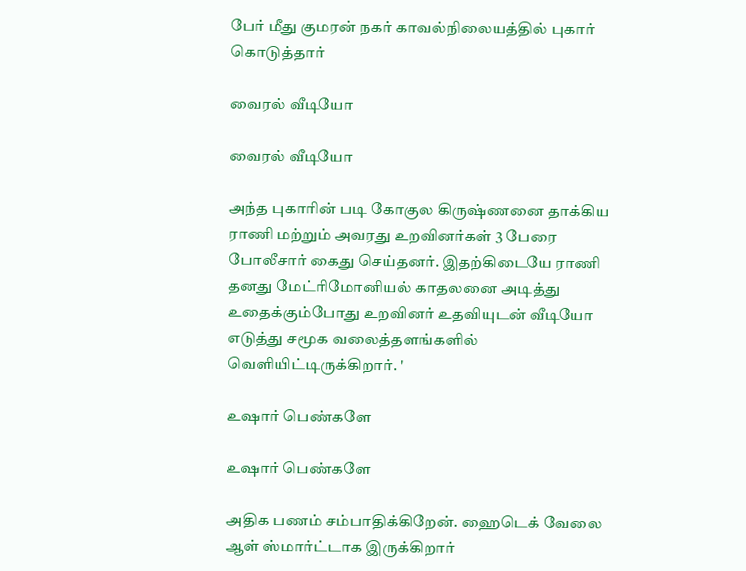பேர் மீது குமரன் நகர் காவல்நிலையத்தில் புகார் கொடுத்தார்

வைரல் வீடியோ

வைரல் வீடியோ

அந்த புகாரின் படி கோகுல கிருஷ்ணனை தாக்கிய ராணி மற்றும் அவரது உறவினர்கள் 3 பேரை போலீசார் கைது செய்தனர். இதற்கிடையே ராணி தனது மேட்ரிமோனியல் காதலனை அடித்து உதைக்கும்போது உறவினர் உதவியுடன் வீடியோ எடுத்து சமூக வலைத்தளங்களில் வெளியிட்டிருக்கிறார். '

உஷார் பெண்களே

உஷார் பெண்களே

அதிக பணம் சம்பாதிக்கிறேன். ஹைடெக் வேலை ஆள் ஸ்மார்ட்டாக இருக்கிறார்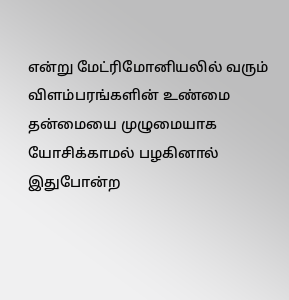என்று மேட்ரிமோனியலில் வரும் விளம்பரங்களின் உண்மை தன்மையை முழுமையாக யோசிக்காமல் பழகினால் இதுபோன்ற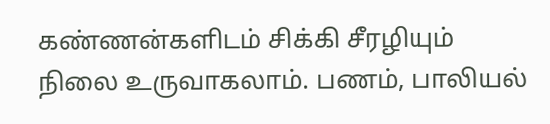கண்ணன்களிடம் சிக்கி சீரழியும் நிலை உருவாகலாம். பணம், பாலியல்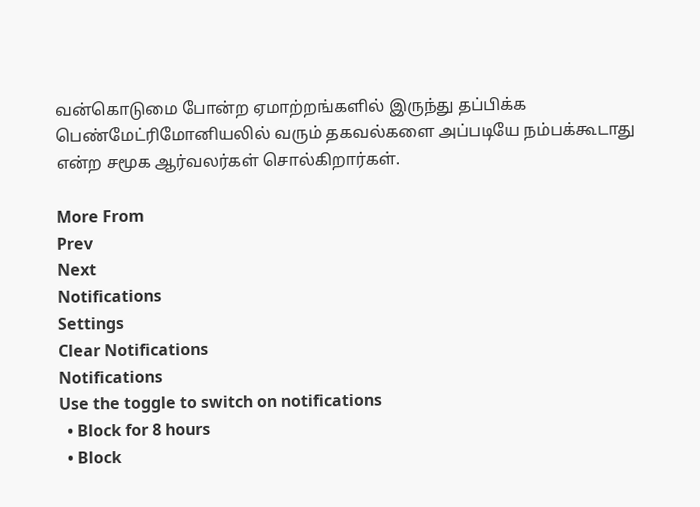வன்கொடுமை போன்ற ஏமாற்றங்களில் இருந்து தப்பிக்க பெண்மேட்ரிமோனியலில் வரும் தகவல்களை அப்படியே நம்பக்கூடாது என்ற சமூக ஆர்வலர்கள் சொல்கிறார்கள்.

More From
Prev
Next
Notifications
Settings
Clear Notifications
Notifications
Use the toggle to switch on notifications
  • Block for 8 hours
  • Block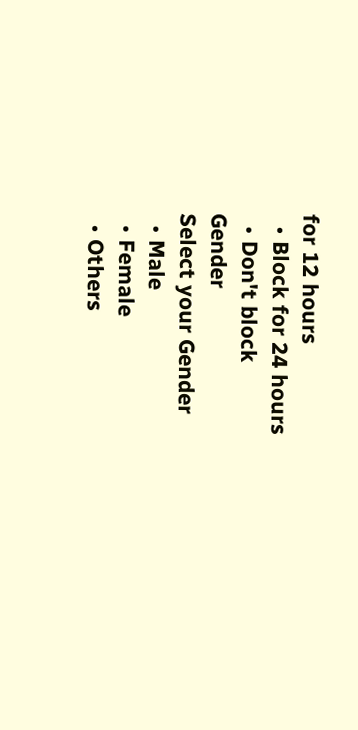for 12 hours
  • Block for 24 hours
  • Don't block
Gender
Select your Gender
  • Male
  • Female
  • Others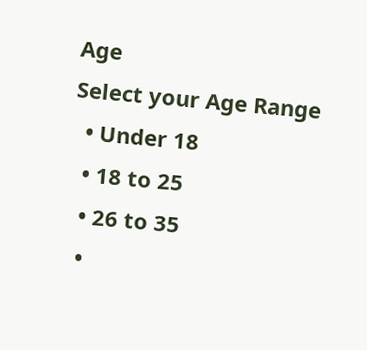Age
Select your Age Range
  • Under 18
  • 18 to 25
  • 26 to 35
  •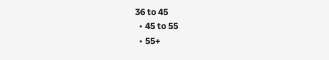36 to 45
  • 45 to 55
  • 55+